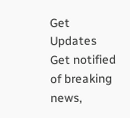Get Updates
Get notified of breaking news,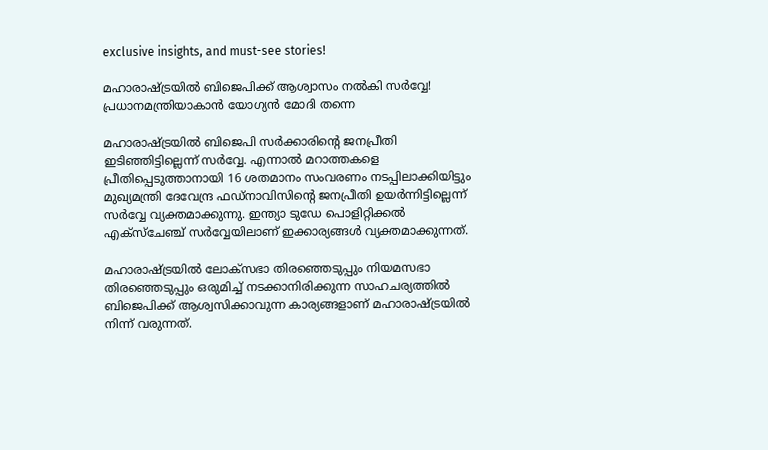exclusive insights, and must-see stories!

മഹാരാഷ്ട്രയില്‍ ബിജെപിക്ക് ആശ്വാസം നല്‍കി സര്‍വ്വേ! പ്രധാനമന്ത്രിയാകാന്‍ യോഗ്യന്‍ മോദി തന്നെ

മഹാരാഷ്ട്രയില്‍ ബിജെപി സര്‍ക്കാരിന്‍റെ ജനപ്രീതി ഇടിഞ്ഞിട്ടില്ലെന്ന് സര്‍വ്വേ. എന്നാല്‍ മറാത്തകളെ പ്രീതിപ്പെടുത്താനായി 16 ശതമാനം സംവരണം നടപ്പിലാക്കിയിട്ടും മുഖ്യമന്ത്രി ദേവേന്ദ്ര ഫഡ്നാവിസിന്‍റെ ജനപ്രീതി ഉയര്‍ന്നിട്ടില്ലെന്ന് സര്‍വ്വേ വ്യക്തമാക്കുന്നു. ഇന്ത്യാ ടുഡേ പൊളിറ്റിക്കല്‍ എക്സ്ചേഞ്ച് സര്‍വ്വേയിലാണ് ഇക്കാര്യങ്ങള്‍ വ്യക്തമാക്കുന്നത്.

മഹാരാഷ്ട്രയില്‍ ലോക്സഭാ തിരഞ്ഞെടുപ്പും നിയമസഭാ തിരഞ്ഞെടുപ്പും ഒരുമിച്ച് നടക്കാനിരിക്കുന്ന സാഹചര്യത്തില്‍ ബിജെപിക്ക് ആശ്വസിക്കാവുന്ന കാര്യങ്ങളാണ് മഹാരാഷ്ട്രയില്‍ നിന്ന് വരുന്നത്.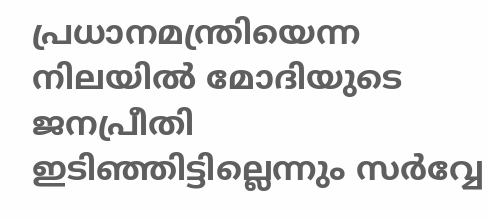പ്രധാനമന്ത്രിയെന്ന നിലയില്‍ മോദിയുടെ ജനപ്രീതി ഇടിഞ്ഞിട്ടില്ലെന്നും സര്‍വ്വേ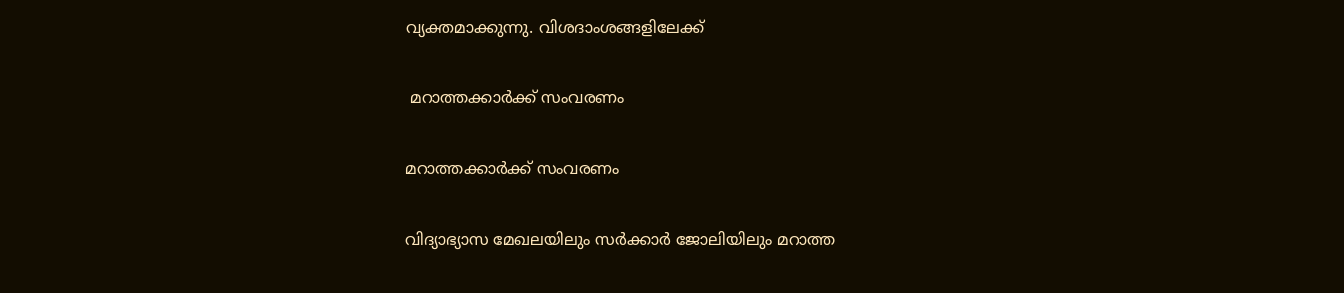വ്യക്തമാക്കുന്നു. വിശദാംശങ്ങളിലേക്ക്

 മറാത്തക്കാര്‍ക്ക് സംവരണം

മറാത്തക്കാര്‍ക്ക് സംവരണം

വിദ്യാഭ്യാസ മേഖലയിലും സര്‍ക്കാര്‍ ജോലിയിലും മറാത്ത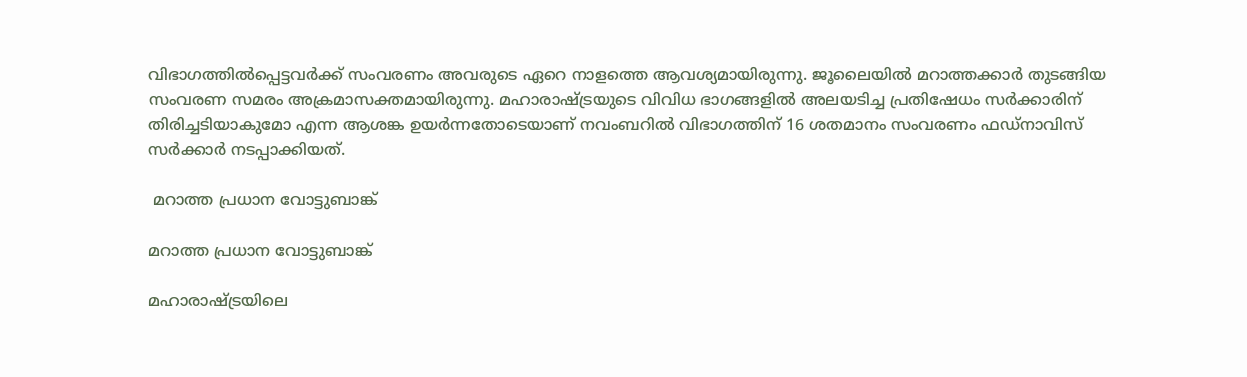വിഭാഗത്തില്‍പ്പെട്ടവര്‍ക്ക് സംവരണം അവരുടെ ഏറെ നാളത്തെ ആവശ്യമായിരുന്നു. ജൂലൈയില്‍ മറാത്തക്കാര്‍ തുടങ്ങിയ സംവരണ സമരം അക്രമാസക്തമായിരുന്നു. മഹാരാഷ്ട്രയുടെ വിവിധ ഭാഗങ്ങളില്‍ അലയടിച്ച പ്രതിഷേധം സര്‍ക്കാരിന് തിരിച്ചടിയാകുമോ എന്ന ആശങ്ക ഉയര്‍ന്നതോടെയാണ് നവംബറില്‍ വിഭാഗത്തിന് 16 ശതമാനം സംവരണം ഫഡ്നാവിസ് സര്‍ക്കാര്‍ നടപ്പാക്കിയത്.

 മറാത്ത പ്രധാന വോട്ടുബാങ്ക്

മറാത്ത പ്രധാന വോട്ടുബാങ്ക്

മഹാരാഷ്ട്രയിലെ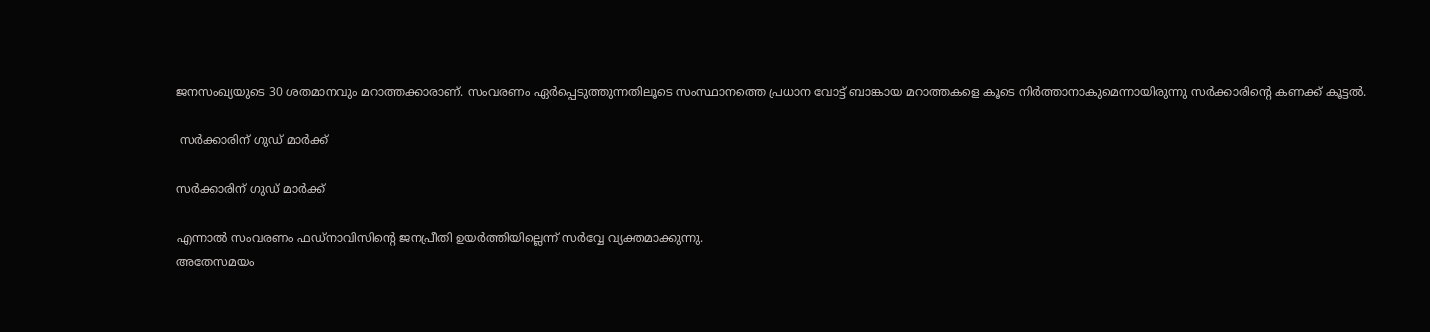ജനസംഖ്യയുടെ 30 ശതമാനവും മറാത്തക്കാരാണ്. സംവരണം ഏര്‍പ്പെടുത്തുന്നതിലൂടെ സംസ്ഥാനത്തെ പ്രധാന വോട്ട് ബാങ്കായ മറാത്തകളെ കൂടെ നിര്‍ത്താനാകുമെന്നായിരുന്നു സര്‍ക്കാരിന്‍റെ കണക്ക് കൂട്ടല്‍.

 സര്‍ക്കാരിന് ഗുഡ് മാര്‍ക്ക്

സര്‍ക്കാരിന് ഗുഡ് മാര്‍ക്ക്

എന്നാല്‍ സംവരണം ഫഡ്നാവിസിന്‍റെ ജനപ്രീതി ഉയര്‍ത്തിയില്ലെന്ന് സര്‍വ്വേ വ്യക്തമാക്കുന്നു.
അതേസമയം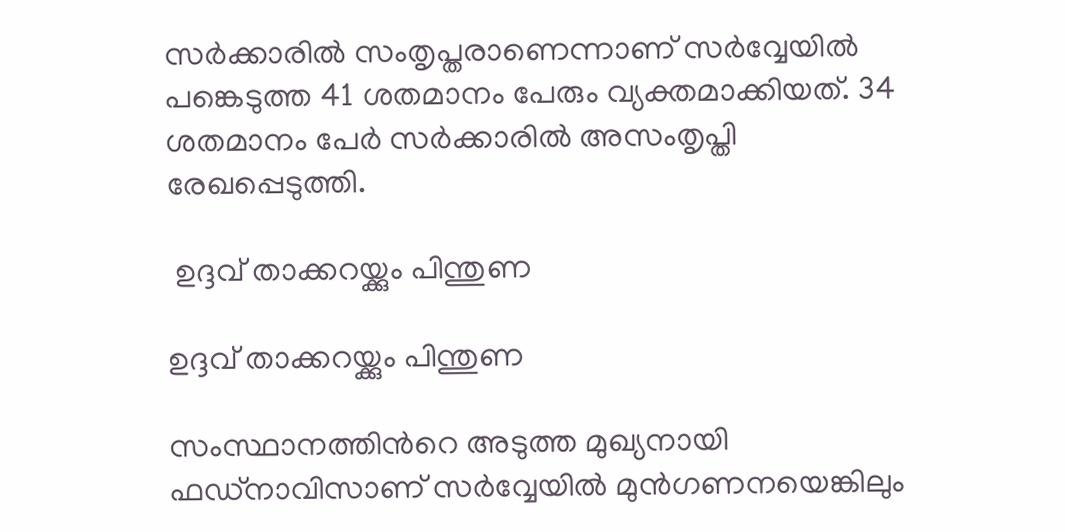സര്‍ക്കാരില്‍ സംതൃപ്തരാണെന്നാണ് സര്‍വ്വേയില്‍ പങ്കെടുത്ത 41 ശതമാനം പേരും വ്യക്തമാക്കിയത്. 34 ശതമാനം പേര്‍ സര്‍ക്കാരില്‍ അസംതൃപ്തി രേഖപ്പെടുത്തി.

 ഉദ്ദവ് താക്കറയ്ക്കും പിന്തുണ

ഉദ്ദവ് താക്കറയ്ക്കും പിന്തുണ

സംസ്ഥാനത്തിന്‍റെ അടുത്ത മുഖ്യനായി ഫഡ്നാവിസാണ് സര്‍വ്വേയില്‍ മുന്‍ഗണനയെങ്കിലും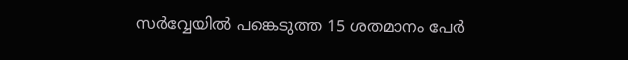സര്‍വ്വേയില്‍ പങ്കെടുത്ത 15 ശതമാനം പേര്‍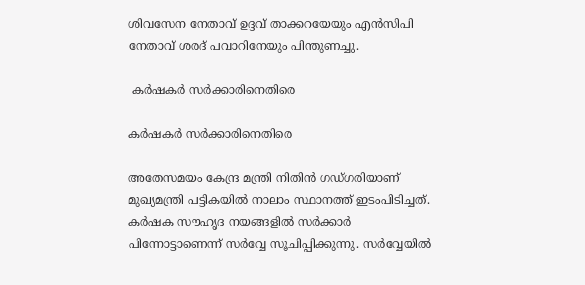ശിവസേന നേതാവ് ഉദ്ദവ് താക്കറയേയും എന്‍സിപി നേതാവ് ശരദ് പവാറിനേയും പിന്തുണച്ചു.

 കര്‍ഷകര്‍ സര്‍ക്കാരിനെതിരെ

കര്‍ഷകര്‍ സര്‍ക്കാരിനെതിരെ

അതേസമയം കേന്ദ്ര മന്ത്രി നിതിന്‍ ഗഡ്ഗരിയാണ് മുഖ്യമന്ത്രി പട്ടികയില്‍ നാലാം സ്ഥാനത്ത് ഇടംപിടിച്ചത്. കര്‍ഷക സൗഹൃദ നയങ്ങളില്‍ സര്‍ക്കാര്‍ പിന്നോട്ടാണെന്ന് സര്‍വ്വേ സൂചിപ്പിക്കുന്നു. സര്‍വ്വേയില്‍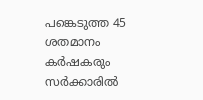പങ്കെടുത്ത 45 ശതമാനം കര്‍ഷകരും സര്‍ക്കാരില്‍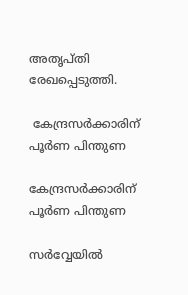അതൃപ്തി രേഖപ്പെടുത്തി.

 കേന്ദ്രസര്‍ക്കാരിന് പൂര്‍ണ പിന്തുണ

കേന്ദ്രസര്‍ക്കാരിന് പൂര്‍ണ പിന്തുണ

സര്‍വ്വേയില്‍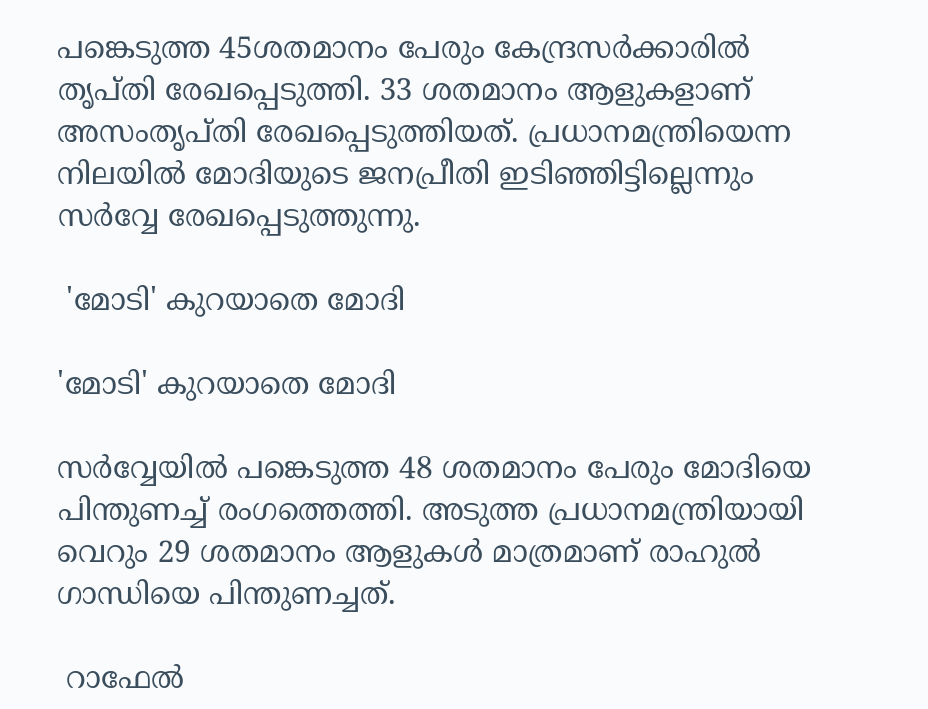പങ്കെടുത്ത 45ശതമാനം പേരും കേന്ദ്രസര്‍ക്കാരില്‍ തൃപ്തി രേഖപ്പെടുത്തി. 33 ശതമാനം ആളുകളാണ് അസംതൃപ്തി രേഖപ്പെടുത്തിയത്. പ്രധാനമന്ത്രിയെന്ന നിലയില്‍ മോദിയുടെ ജനപ്രീതി ഇടിഞ്ഞിട്ടില്ലെന്നും സര്‍വ്വേ രേഖപ്പെടുത്തുന്നു.

 'മോടി' കുറയാതെ മോദി

'മോടി' കുറയാതെ മോദി

സര്‍വ്വേയില്‍ പങ്കെടുത്ത 48 ശതമാനം പേരും മോദിയെ പിന്തുണച്ച് രംഗത്തെത്തി. അടുത്ത പ്രധാനമന്ത്രിയായി വെറും 29 ശതമാനം ആളുകള്‍ മാത്രമാണ് രാഹുല്‍ ഗാന്ധിയെ പിന്തുണച്ചത്.

 റാഫേല്‍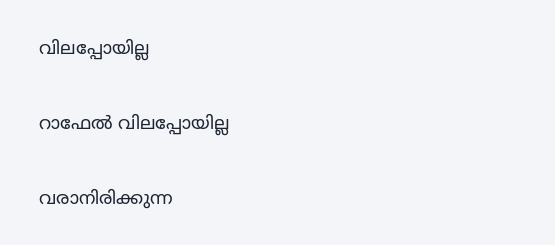വിലപ്പോയില്ല

റാഫേല്‍ വിലപ്പോയില്ല

വരാനിരിക്കുന്ന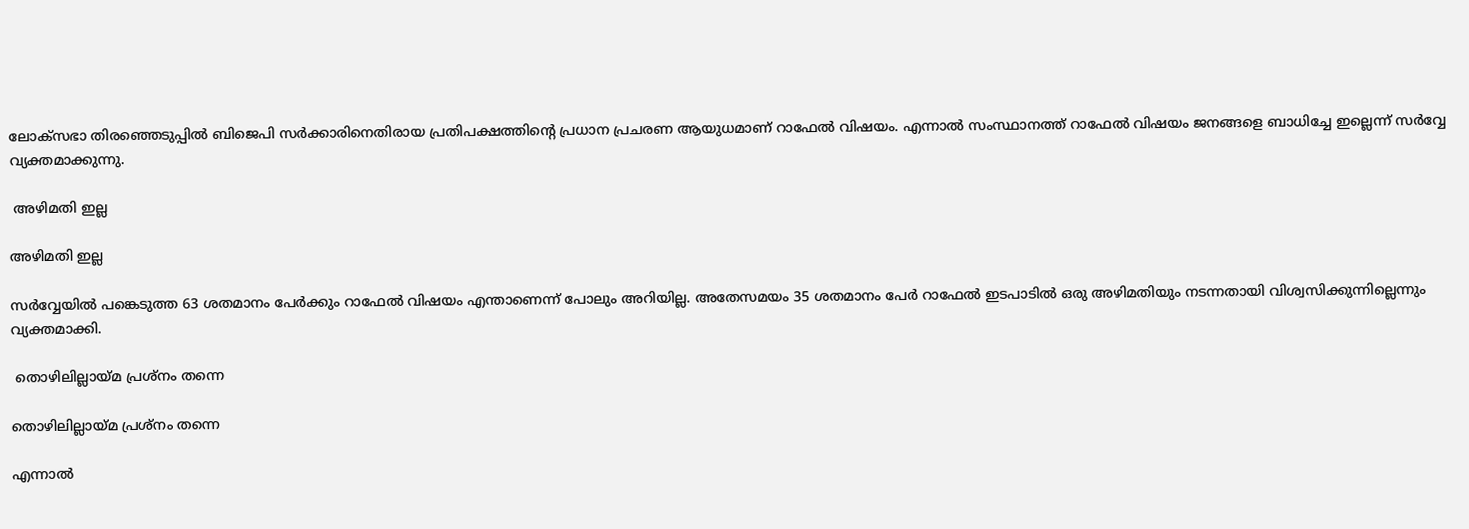ലോക്സഭാ തിരഞ്ഞെടുപ്പില്‍ ബിജെപി സര്‍ക്കാരിനെതിരായ പ്രതിപക്ഷത്തിന്‍റെ പ്രധാന പ്രചരണ ആയുധമാണ് റാഫേല്‍ വിഷയം. എന്നാല്‍ സംസ്ഥാനത്ത് റാഫേല്‍ വിഷയം ജനങ്ങളെ ബാധിച്ചേ ഇല്ലെന്ന് സര്‍വ്വേ വ്യക്തമാക്കുന്നു.

 അഴിമതി ഇല്ല

അഴിമതി ഇല്ല

സര്‍വ്വേയില്‍ പങ്കെടുത്ത 63 ശതമാനം പേര്‍ക്കും റാഫേല്‍ വിഷയം എന്താണെന്ന് പോലും അറിയില്ല. അതേസമയം 35 ശതമാനം പേര്‍ റാഫേല്‍ ഇടപാടില്‍ ഒരു അഴിമതിയും നടന്നതായി വിശ്വസിക്കുന്നില്ലെന്നും വ്യക്തമാക്കി.

 തൊഴിലില്ലായ്മ പ്രശ്നം തന്നെ

തൊഴിലില്ലായ്മ പ്രശ്നം തന്നെ

എന്നാല്‍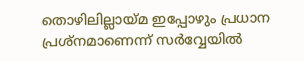തൊഴിലില്ലായ്മ ഇപ്പോഴും പ്രധാന പ്രശ്നമാണെന്ന് സര്‍വ്വേയില്‍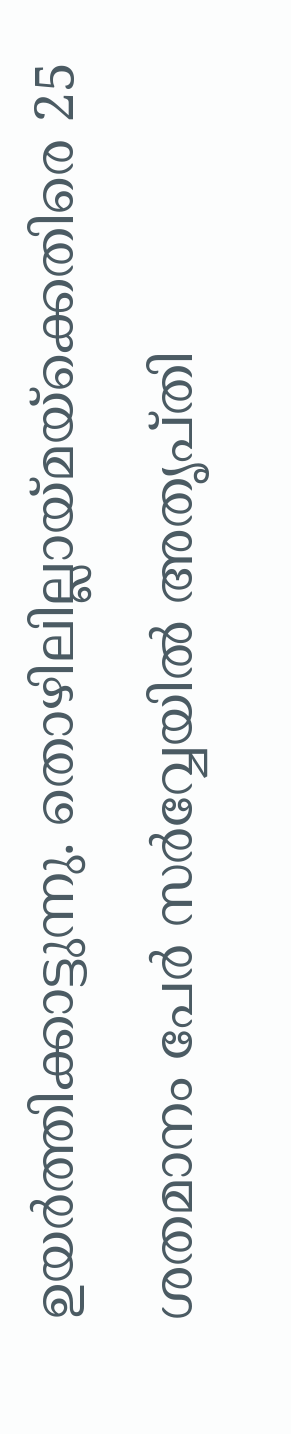ഉയര്‍ത്തിക്കാട്ടുന്നു. തൊഴിലില്ലായ്മയ്ക്കെതിരെ 25 ശതമാനം പേര്‍ സര്‍വ്വേയില്‍ അതൃപ്തി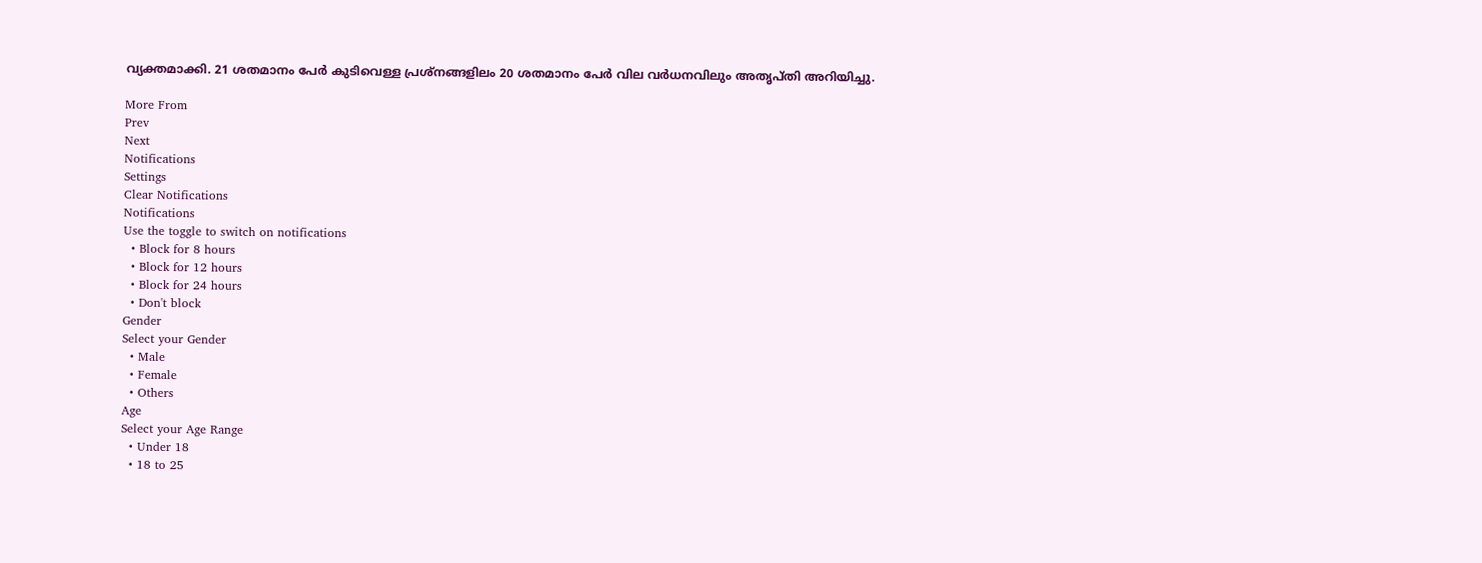വ്യക്തമാക്കി. 21 ശതമാനം പേര്‍ കുടിവെള്ള പ്രശ്നങ്ങളിലം 20 ശതമാനം പേര്‍ വില വര്‍ധനവിലും അതൃപ്തി അറിയിച്ചു.

More From
Prev
Next
Notifications
Settings
Clear Notifications
Notifications
Use the toggle to switch on notifications
  • Block for 8 hours
  • Block for 12 hours
  • Block for 24 hours
  • Don't block
Gender
Select your Gender
  • Male
  • Female
  • Others
Age
Select your Age Range
  • Under 18
  • 18 to 25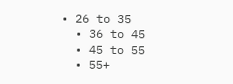• 26 to 35
  • 36 to 45
  • 45 to 55
  • 55+